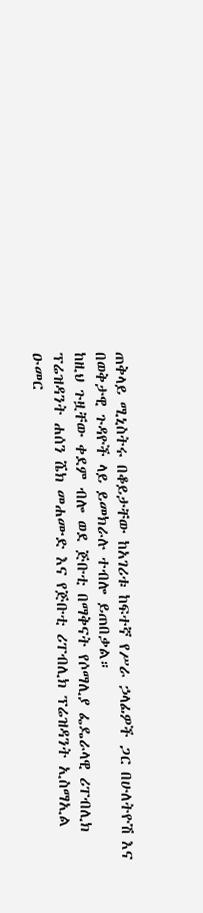ጠቅላይ ሚኒስትሩ በቆይታቸው ከአገሪቱ ከፍተኛ የሥራ ኃላፊዎች ጋር በሁለትዮሽ እና በወቅታዊ ጉዳዮች ላይ ይመክራሉ ተብሎ ይጠበቃል።
ከዚህ ጉዟቸው ቀደም ብሎ ወደ ጅቡቲ በማቅናት የሶማሊያ ፌዴራላዊ ሪፐብሊክ ፕሬዝዳንት ሐሰን ሼክ መሐሙድ እና የጅቡቲ ሪፐብሊክ ፕሬዝዳንት ኢስማኢል ዑመር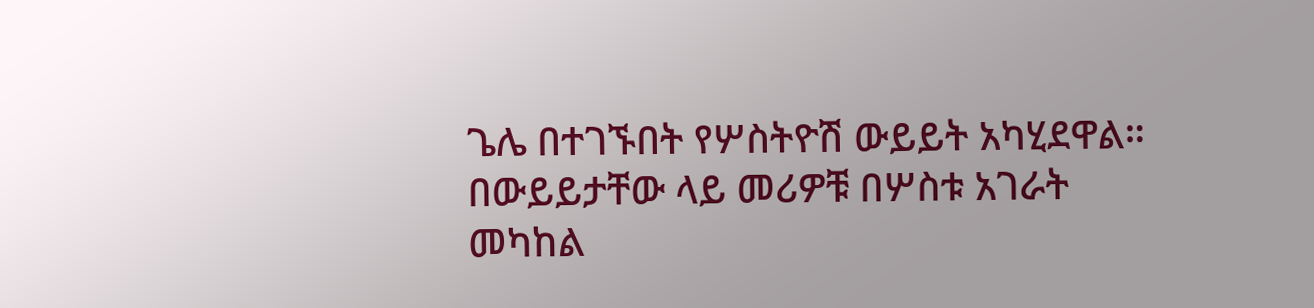ጌሌ በተገኙበት የሦስትዮሽ ውይይት አካሂደዋል።
በውይይታቸው ላይ መሪዎቹ በሦስቱ አገራት መካከል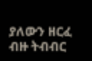ያለውን ዘርፈ ብዙ ትብብር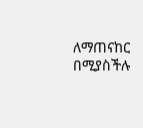ለማጠናከር በሚያስችሉ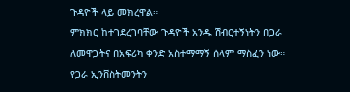ጉዳዮች ላይ መክረዋል።
ምክክር ከተገደረገባቸው ጉዳዮች አንዱ ሽብርተኝነትን በጋራ ለመዋጋትና በአፍሪካ ቀንድ አስተማማኝ ሰላም ማስፈን ነው።
የጋራ ኢንቨስትመንትን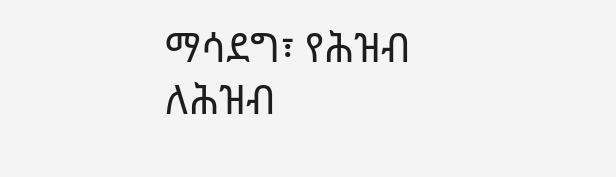ማሳደግ፣ የሕዝብ ለሕዝብ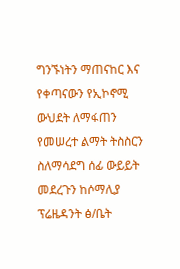ግንኙነትን ማጠናከር እና የቀጣናውን የኢኮኖሚ ውህደት ለማፋጠን የመሠረተ ልማት ትስስርን ስለማሳደግ ሰፊ ውይይት መደረጉን ከሶማሊያ ፕሬዜዳንት ፅ/ቤት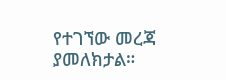የተገኘው መረጃ ያመለክታል።